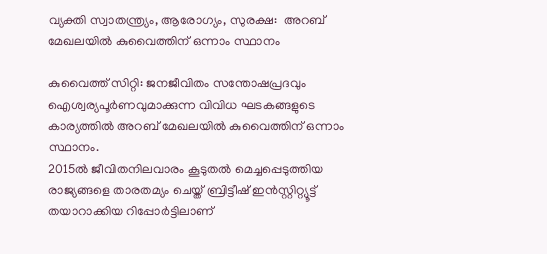വ്യക്തി സ്വാതന്ത്ര്യം, ആരോഗ്യം, സുരക്ഷ:  അറബ് മേഖലയില്‍ കുവൈത്തിന് ഒന്നാം സ്ഥാനം

കുവൈത്ത് സിറ്റി: ജനജീവിതം സന്തോഷപ്രദവും ഐശ്വര്യപൂര്‍ണവുമാക്കുന്ന വിവിധ ഘടകങ്ങളുടെ കാര്യത്തില്‍ അറബ് മേഖലയില്‍ കുവൈത്തിന് ഒന്നാം സ്ഥാനം.
2015ല്‍ ജീവിതനിലവാരം കൂടുതല്‍ മെച്ചപ്പെടുത്തിയ രാജ്യങ്ങളെ താരതമ്യം ചെയ്ത് ബ്രിട്ടീഷ് ഇന്‍സ്റ്റിറ്റ്യൂട്ട് തയാറാക്കിയ റിപ്പോര്‍ട്ടിലാണ്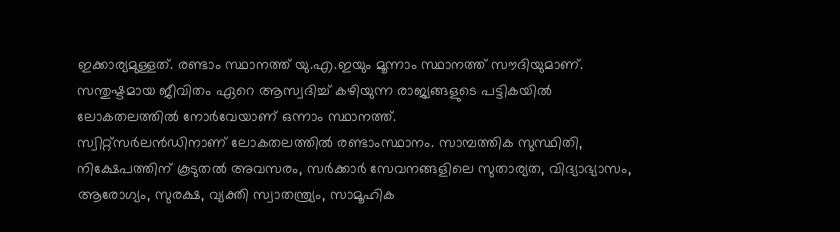ഇക്കാര്യമുള്ളത്. രണ്ടാം സ്ഥാനത്ത് യു.എ.ഇയും മൂന്നാം സ്ഥാനത്ത് സൗദിയുമാണ്. സന്തുഷ്ടമായ ജീവിതം ഏറെ ആസ്വദിച്ച് കഴിയുന്ന രാജ്യങ്ങളുടെ പട്ടികയില്‍ ലോകതലത്തില്‍ നോര്‍വേയാണ് ഒന്നാം സ്ഥാനത്ത്.
സ്വിറ്റ്സര്‍ലന്‍ഡിനാണ് ലോകതലത്തില്‍ രണ്ടാംസ്ഥാനം. സാമ്പത്തിക സുസ്ഥിതി, നിക്ഷേപത്തിന് കൂടുതല്‍ അവസരം, സര്‍ക്കാര്‍ സേവനങ്ങളിലെ സുതാര്യത, വിദ്യാഭ്യാസം, ആരോഗ്യം, സുരക്ഷ, വ്യക്തി സ്വാതന്ത്ര്യം, സാമൂഹിക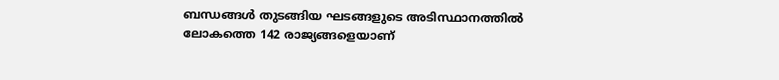ബന്ധങ്ങള്‍ തുടങ്ങിയ ഘടങ്ങളുടെ അടിസ്ഥാനത്തില്‍ ലോകത്തെ 142 രാജ്യങ്ങളെയാണ്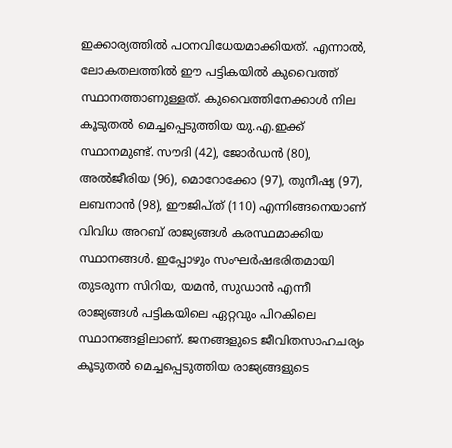ഇക്കാര്യത്തില്‍ പഠനവിധേയമാക്കിയത്. എന്നാല്‍, ലോകതലത്തില്‍ ഈ പട്ടികയില്‍ കുവൈത്ത് സ്ഥാനത്താണുള്ളത്. കുവൈത്തിനേക്കാള്‍ നില കൂടുതല്‍ മെച്ചപ്പെടുത്തിയ യു.എ.ഇക്ക് സ്ഥാനമുണ്ട്. സൗദി (42), ജോര്‍ഡന്‍ (80), അല്‍ജീരിയ (96), മൊറോക്കോ (97), തുനീഷ്യ (97), ലബനാന്‍ (98), ഈജിപ്ത് (110) എന്നിങ്ങനെയാണ് വിവിധ അറബ് രാജ്യങ്ങള്‍ കരസ്ഥമാക്കിയ സ്ഥാനങ്ങള്‍. ഇപ്പോഴും സംഘര്‍ഷഭരിതമായി തുടരുന്ന സിറിയ, യമന്‍, സുഡാന്‍ എന്നീ രാജ്യങ്ങള്‍ പട്ടികയിലെ ഏറ്റവും പിറകിലെ സ്ഥാനങ്ങളിലാണ്. ജനങ്ങളുടെ ജീവിതസാഹചര്യം കൂടുതല്‍ മെച്ചപ്പെടുത്തിയ രാജ്യങ്ങളുടെ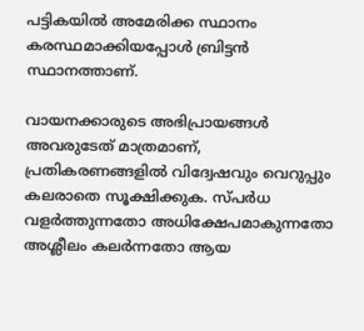പട്ടികയില്‍ അമേരിക്ക സ്ഥാനം കരസ്ഥമാക്കിയപ്പോള്‍ ബ്രിട്ടന്‍ സ്ഥാനത്താണ്.

വായനക്കാരുടെ അഭിപ്രായങ്ങള്‍ അവരുടേത് മാത്രമാണ്, പ്രതികരണങ്ങളിൽ വിദ്വേഷവും വെറുപ്പും കലരാതെ സൂക്ഷിക്കുക. സ്പർധ വളർത്തുന്നതോ അധിക്ഷേപമാകുന്നതോ അശ്ലീലം കലർന്നതോ ആയ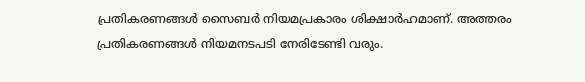പ്രതികരണങ്ങൾ സൈബർ നിയമപ്രകാരം ശിക്ഷാർഹമാണ്. അത്തരം പ്രതികരണങ്ങൾ നിയമനടപടി നേരിടേണ്ടി വരും.